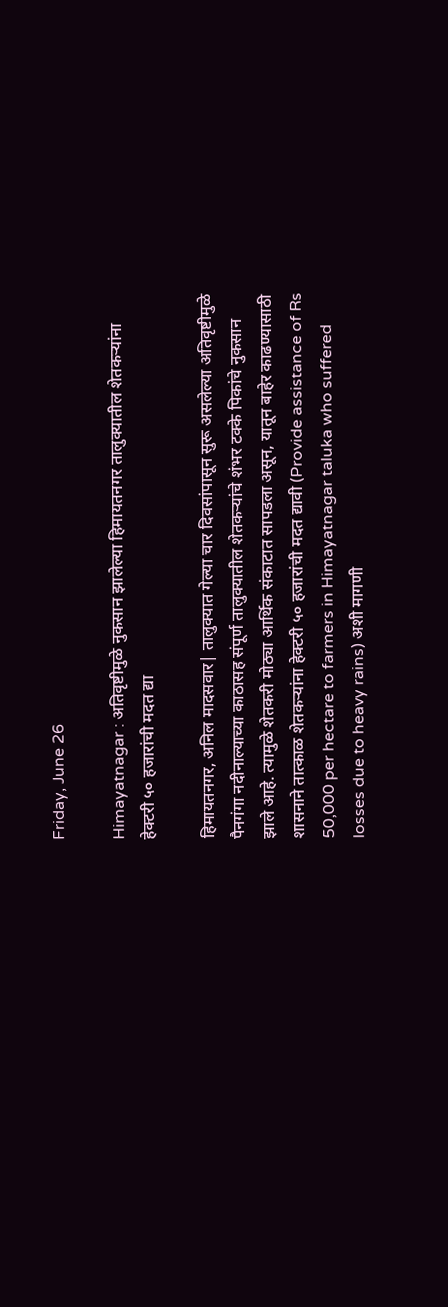Friday, June 26

Himayatnagar : अतिवृष्टीमुळे नुकसान झालेल्या हिमायतनगर तालुक्यातील शेतकऱ्यांना हेक्टरी ५० हजारांची मदत द्या

हिमायतनगर, अनिल मादसवार| तालुक्यात गेल्या चार दिवसांपासून सुरू असलेल्या अतिवृष्टीमुळे पैनगंगा नदीनाल्याच्या काठासह संपूर्ण तालुक्यातील शेतकऱ्यांचे शंभर टक्के पिकांचे नुकसान झाले आहे. त्यामुळे शेतकरी मोठ्या आर्थिक संकाटात सापडला असून, यातून बाहेर काढण्यासाठी शासनाने तात्काळ शेतकऱ्यांना हेक्टरी ५० हजारांची मदत द्यावी (Provide assistance of Rs 50,000 per hectare to farmers in Himayatnagar taluka who suffered losses due to heavy rains) अशी मागणी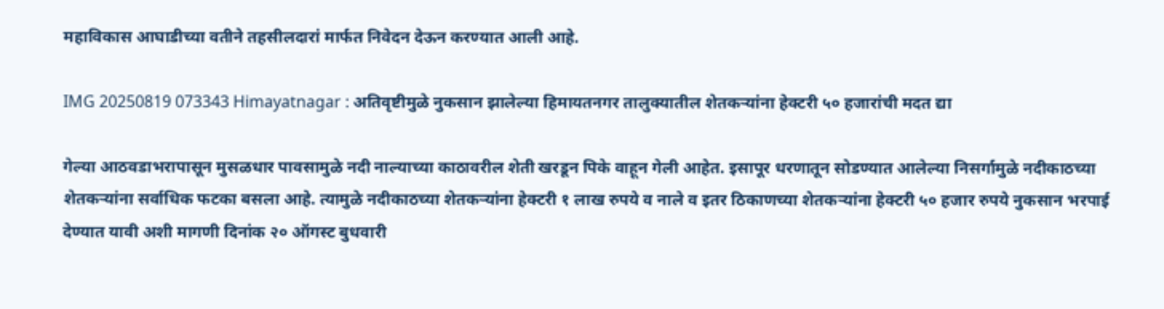महाविकास आघाडीच्या वतीने तहसीलदारां मार्फत निवेदन देऊन करण्यात आली आहे.

IMG 20250819 073343 Himayatnagar : अतिवृष्टीमुळे नुकसान झालेल्या हिमायतनगर तालुक्यातील शेतकऱ्यांना हेक्टरी ५० हजारांची मदत द्या

गेल्या आठवडाभरापासून मुसळधार पावसामुळे नदी नाल्याच्या काठावरील शेती खरडून पिके वाहून गेली आहेत. इसापूर धरणातून सोडण्यात आलेल्या निसर्गामुळे नदीकाठच्या शेतकऱ्यांना सर्वाधिक फटका बसला आहे. त्यामुळे नदीकाठच्या शेतकऱ्यांना हेक्टरी १ लाख रुपये व नाले व इतर ठिकाणच्या शेतकऱ्यांना हेक्टरी ५० हजार रुपये नुकसान भरपाई देण्यात यावी अशी मागणी दिनांक २० ऑगस्ट बुधवारी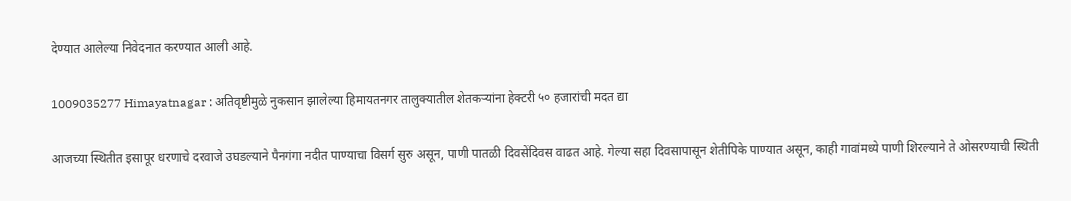देण्यात आलेल्या निवेदनात करण्यात आली आहे.

1009035277 Himayatnagar : अतिवृष्टीमुळे नुकसान झालेल्या हिमायतनगर तालुक्यातील शेतकऱ्यांना हेक्टरी ५० हजारांची मदत द्या

आजच्या स्थितीत इसापूर धरणाचे दरवाजे उघडल्याने पैनगंगा नदीत पाण्याचा विसर्ग सुरु असून, पाणी पातळी दिवसेंदिवस वाढत आहे. गेल्या सहा दिवसापासून शेतीपिके पाण्यात असून, काही गावांमध्ये पाणी शिरल्याने ते ओसरण्याची स्थिती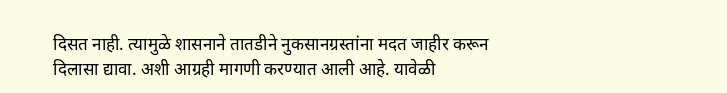दिसत नाही. त्यामुळे शासनाने तातडीने नुकसानग्रस्तांना मदत जाहीर करून दिलासा द्यावा. अशी आग्रही मागणी करण्यात आली आहे. यावेळी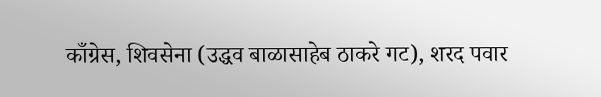काँग्रेस, शिवसेना (उद्धव बाळासाहेब ठाकरे गट), शरद पवार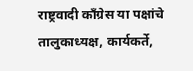राष्ट्रवादी काँग्रेस या पक्षांचे तालुकाध्यक्ष, कार्यकर्ते,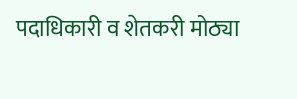पदाधिकारी व शेतकरी मोठ्या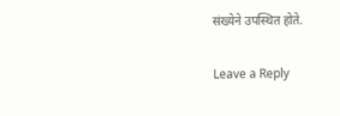संख्येने उपस्थित होते.

Leave a Reply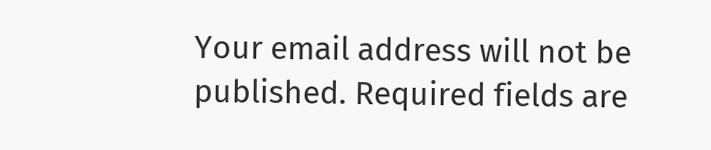Your email address will not be published. Required fields are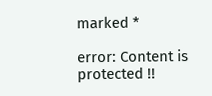marked *

error: Content is protected !!